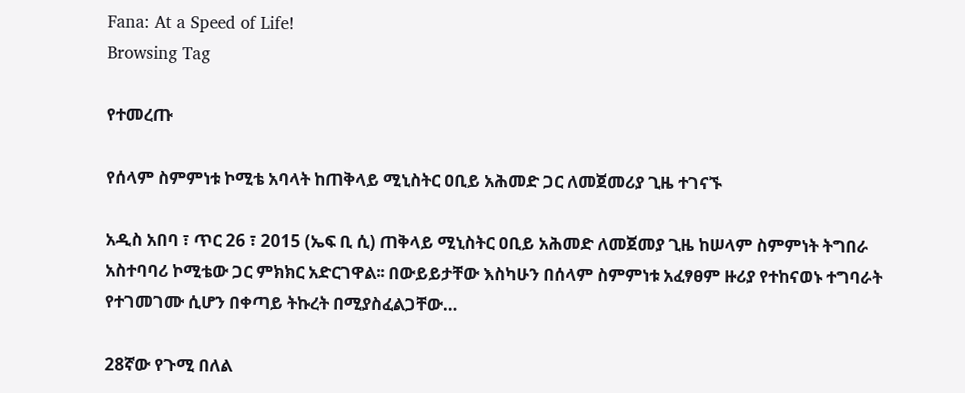Fana: At a Speed of Life!
Browsing Tag

የተመረጡ

የሰላም ስምምነቱ ኮሚቴ አባላት ከጠቅላይ ሚኒስትር ዐቢይ አሕመድ ጋር ለመጀመሪያ ጊዜ ተገናኙ

አዲስ አበባ ፣ ጥር 26 ፣ 2015 (ኤፍ ቢ ሲ) ጠቅላይ ሚኒስትር ዐቢይ አሕመድ ለመጀመያ ጊዜ ከሠላም ስምምነት ትግበራ አስተባባሪ ኮሚቴው ጋር ምክክር አድርገዋል፡፡ በውይይታቸው እስካሁን በሰላም ስምምነቱ አፈፃፀም ዙሪያ የተከናወኑ ተግባራት የተገመገሙ ሲሆን በቀጣይ ትኩረት በሚያስፈልጋቸው…

28ኛው የጉሚ በለል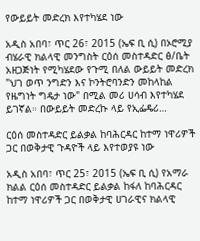የውይይት መድረክ እየተካሄደ ነው

አዲስ አበባ፣ ጥር 26፣ 2015 (ኤፍ ቢ ሲ) በኦሮሚያ ብሄራዊ ክልላዊ መንግስት ርዕሰ መስተዳድር ፅ/ቤት አዘጋጅነት የሚካሄደው የጉሚ በለል ውይይት መድረክ "ህገ ወጥ ንግድን እና ኮንትሮባንድን መከላከል የዜግነት ግዴታ ነው" በሚል መሪ ሀሳብ እየተካሄደ ይገኛል። በውይይት መድረኩ ላይ የኢፌዴሪ…

ርዕሰ መስተዳድር ይልቃል ከባሕርዳር ከተማ ነዋሪዎች ጋር በወቅታዊ ጉዳዮች ላይ እየተወያዩ ነው

አዲስ አበባ፣ ጥር 25፣ 2015 (ኤፍ ቢ ሲ) የአማራ ክልል ርዕሰ መስተዳድር ይልቃል ከፋለ ከባሕርዳር ከተማ ነዋሪዎች ጋር በወቅታዊ ሀገራዊና ክልላዊ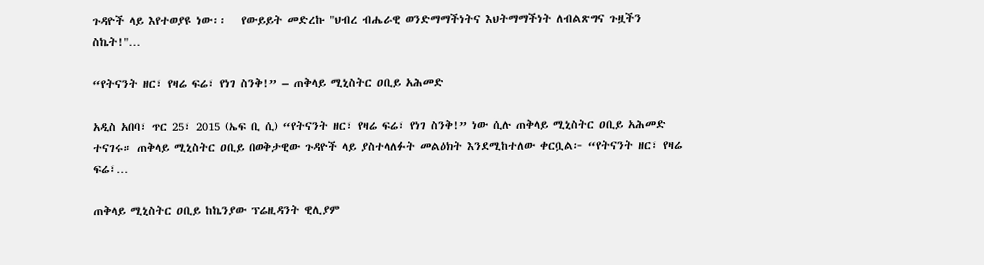ጉዳዮች ላይ እየተወያዩ ነው፡፡   የውይይት መድረኩ "ህብረ ብሔራዊ ወንድማማችነትና እህትማማችነት ለብልጽግና ጉዟችን ስኬት!"…

“የትናንት ዘር፣ የዛሬ ፍሬ፣ የነገ ስንቅ!” – ጠቅላይ ሚኒስትር ዐቢይ አሕመድ

አዲስ አበባ፣ ጥር 25፣ 2015 (ኤፍ ቢ ሲ) “የትናንት ዘር፣ የዛሬ ፍሬ፣ የነገ ስንቅ!” ነው ሲሉ ጠቅላይ ሚኒስትር ዐቢይ አሕመድ ተናገሩ። ጠቅላይ ሚኒስትር ዐቢይ በወቅታዊው ጉዳዮች ላይ ያስተላለፉት መልዕክት እንደሚከተለው ቀርቧል፦ “የትናንት ዘር፣ የዛሬ ፍሬ፣…

ጠቅላይ ሚኒስትር ዐቢይ ከኬንያው ፕሬዚዳንት ዊሊያም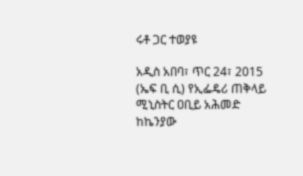ሩቶ ጋር ተወያዩ

አዲስ አበባ፣ ጥር 24፣ 2015 (ኤፍ ቢ ሲ) የኢፌዴሪ ጠቅላይ ሚኒስትር ዐቢይ አሕመድ ከኬንያው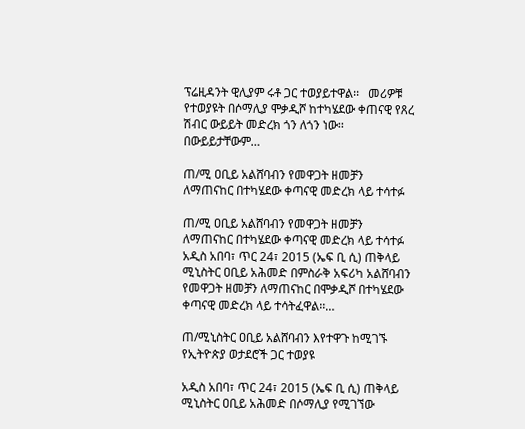ፕሬዚዳንት ዊሊያም ሩቶ ጋር ተወያይተዋል፡፡   መሪዎቹ የተወያዩት በሶማሊያ ሞቃዲሾ ከተካሄደው ቀጠናዊ የጸረ ሽብር ውይይት መድረክ ጎን ለጎን ነው፡፡   በውይይታቸውም…

ጠ/ሚ ዐቢይ አልሸባብን የመዋጋት ዘመቻን ለማጠናከር በተካሄደው ቀጣናዊ መድረክ ላይ ተሳተፉ

ጠ/ሚ ዐቢይ አልሸባብን የመዋጋት ዘመቻን ለማጠናከር በተካሄደው ቀጣናዊ መድረክ ላይ ተሳተፉ አዲስ አበባ፣ ጥር 24፣ 2015 (ኤፍ ቢ ሲ) ጠቅላይ ሚኒስትር ዐቢይ አሕመድ በምስራቅ አፍሪካ አልሸባብን የመዋጋት ዘመቻን ለማጠናከር በሞቃዲሾ በተካሄደው ቀጣናዊ መድረክ ላይ ተሳትፈዋል፡፡…

ጠ/ሚኒስትር ዐቢይ አልሸባብን እየተዋጉ ከሚገኙ የኢትዮጵያ ወታደሮች ጋር ተወያዩ

አዲስ አበባ፣ ጥር 24፣ 2015 (ኤፍ ቢ ሲ) ጠቅላይ ሚኒስትር ዐቢይ አሕመድ በሶማሊያ የሚገኘው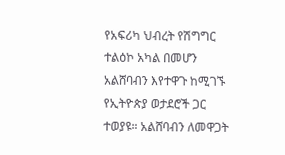የአፍሪካ ህብረት የሽግግር ተልዕኮ አካል በመሆን አልሸባብን እየተዋጉ ከሚገኙ የኢትዮጵያ ወታደሮች ጋር ተወያዩ። አልሸባብን ለመዋጋት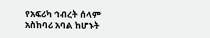የአፍሪካ ኅብረት ሰላም አስከባሪ አባል ከሆኑት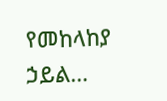የመከላከያ ኃይል…